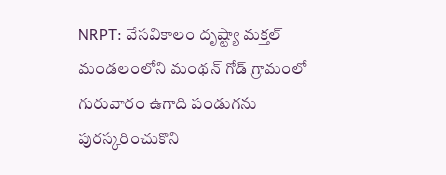NRPT: వేసవికాలం దృష్ట్యా మక్తల్ మండలంలోని మంథన్ గోడ్ గ్రామంలో గురువారం ఉగాది పండుగను పురస్కరించుకొని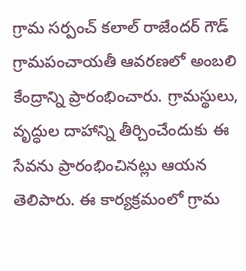గ్రామ సర్పంచ్ కలాల్ రాజేందర్ గౌడ్ గ్రామపంచాయతీ ఆవరణలో అంబలి కేంద్రాన్ని ప్రారంభించారు. గ్రామస్థులు, వృద్ధుల దాహాన్ని తీర్చించేందుకు ఈ సేవను ప్రారంభించినట్లు ఆయన తెలిపారు. ఈ కార్యక్రమంలో గ్రామ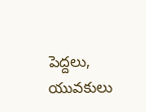పెద్దలు, యువకులు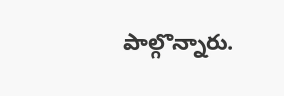పాల్గొన్నారు.